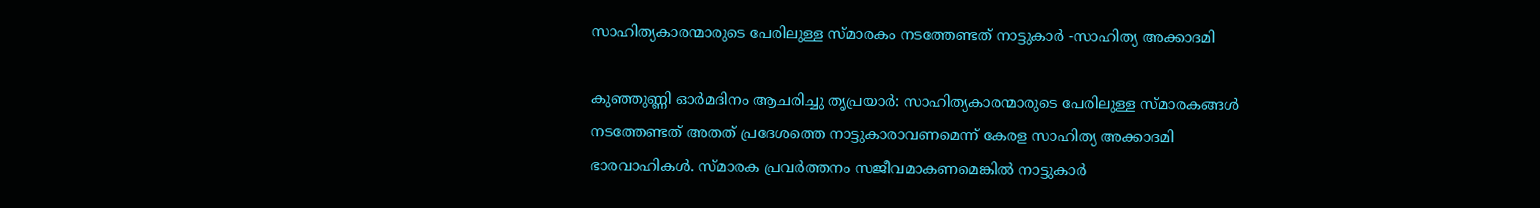സാഹിത്യകാരന്മാരുടെ പേരിലുള്ള സ്മാരകം നടത്തേണ്ടത് നാട്ടുകാർ -സാഹിത്യ അക്കാദമി

കുഞ്ഞുണ്ണി ഓർമദിനം ആചരിച്ചു തൃപ്രയാർ: സാഹിത്യകാരന്മാരുടെ പേരിലുള്ള സ്മാരകങ്ങൾ നടത്തേണ്ടത് അതത് പ്രദേശത്തെ നാട്ടുകാരാവണമെന്ന് കേരള സാഹിത്യ അക്കാദമി ഭാരവാഹികൾ. സ്മാരക പ്രവർത്തനം സജീവമാകണമെങ്കിൽ നാട്ടുകാർ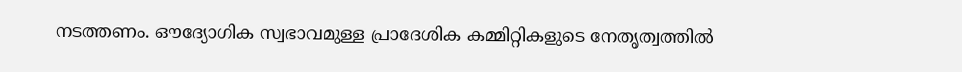നടത്തണം. ഔദ്യോഗിക സ്വഭാവമുള്ള പ്രാദേശിക കമ്മിറ്റികളുടെ നേതൃത്വത്തിൽ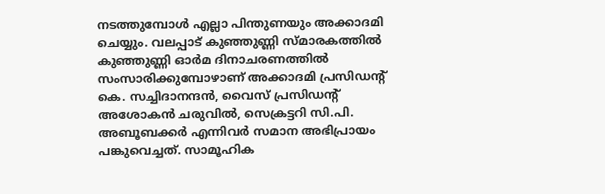നടത്തുമ്പോൾ എല്ലാ പിന്തുണയും അക്കാദമി ചെയ്യും. വലപ്പാട് കുഞ്ഞുണ്ണി സ്മാരകത്തിൽ കുഞ്ഞുണ്ണി ഓർമ ദിനാചരണത്തിൽ സംസാരിക്കുമ്പോഴാണ് അക്കാദമി പ്രസിഡന്‍റ് കെ. സച്ചിദാനന്ദൻ, വൈസ് പ്രസിഡന്‍റ് അശോകൻ ചരുവിൽ, സെക്രട്ടറി സി.പി. അബൂബക്കർ എന്നിവർ സമാന അഭിപ്രായം പങ്കുവെച്ചത്. സാമൂഹിക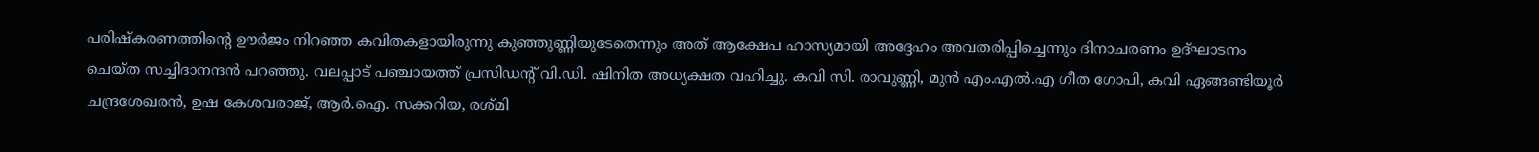പരിഷ്കരണത്തിന്‍റെ ഊർജം നിറഞ്ഞ കവിതകളായിരുന്നു കുഞ്ഞുണ്ണിയുടേതെന്നും അത് ആക്ഷേപ ഹാസ്യമായി അദ്ദേഹം അവതരിപ്പിച്ചെന്നും ദിനാചരണം ഉദ്ഘാടനം ചെയ്ത സച്ചിദാനന്ദൻ പറഞ്ഞു. വലപ്പാട് പഞ്ചായത്ത് പ്രസിഡന്‍റ് വി.ഡി. ഷിനിത അധ്യക്ഷത വഹിച്ചു. കവി സി. രാവുണ്ണി, മുൻ എം.എൽ.എ ഗീത ഗോപി, കവി ഏങ്ങണ്ടിയൂർ ചന്ദ്രശേഖരൻ, ഉഷ കേശവരാജ്, ആർ.ഐ. സക്കറിയ, രശ്മി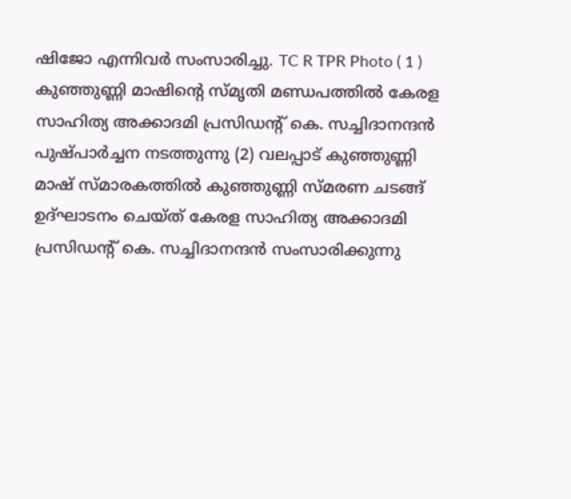ഷിജോ എന്നിവർ സംസാരിച്ചു. TC R TPR Photo ( 1 ) കുഞ്ഞുണ്ണി മാഷിന്‍റെ സ്മൃതി മണ്ഡപത്തിൽ കേരള സാഹിത്യ അക്കാദമി പ്രസിഡന്‍റ് കെ. സച്ചിദാനന്ദൻ പുഷ്പാർച്ചന നടത്തുന്നു (2) വലപ്പാട് കുഞ്ഞുണ്ണി മാഷ് സ്മാരകത്തിൽ കുഞ്ഞുണ്ണി സ്മരണ ചടങ്ങ് ഉദ്ഘാടനം ചെയ്ത് കേരള സാഹിത്യ അക്കാദമി പ്രസിഡന്‍റ് കെ. സച്ചിദാനന്ദൻ സംസാരിക്കുന്നു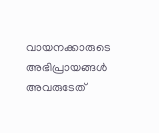വായനക്കാരുടെ അഭിപ്രായങ്ങള്‍ അവരുടേത്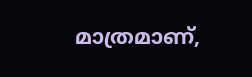മാത്രമാണ്,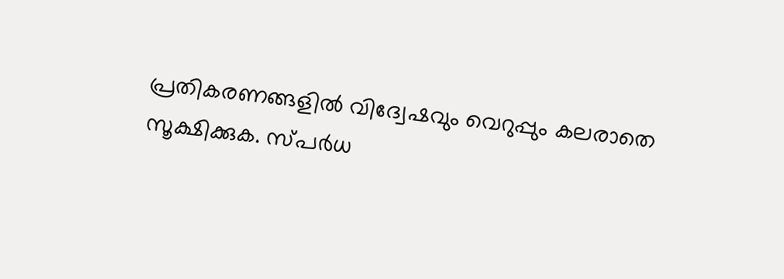പ്രതികരണങ്ങളിൽ വിദ്വേഷവും വെറുപ്പും കലരാതെ സൂക്ഷിക്കുക. സ്പർധ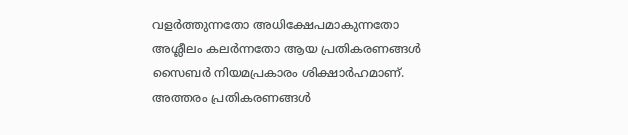വളർത്തുന്നതോ അധിക്ഷേപമാകുന്നതോ അശ്ലീലം കലർന്നതോ ആയ പ്രതികരണങ്ങൾ സൈബർ നിയമപ്രകാരം ശിക്ഷാർഹമാണ്. അത്തരം പ്രതികരണങ്ങൾ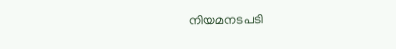നിയമനടപടി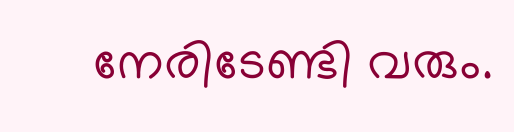നേരിടേണ്ടി വരും.